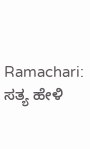Ramachari: ಸತ್ಯ ಹೇಳಿ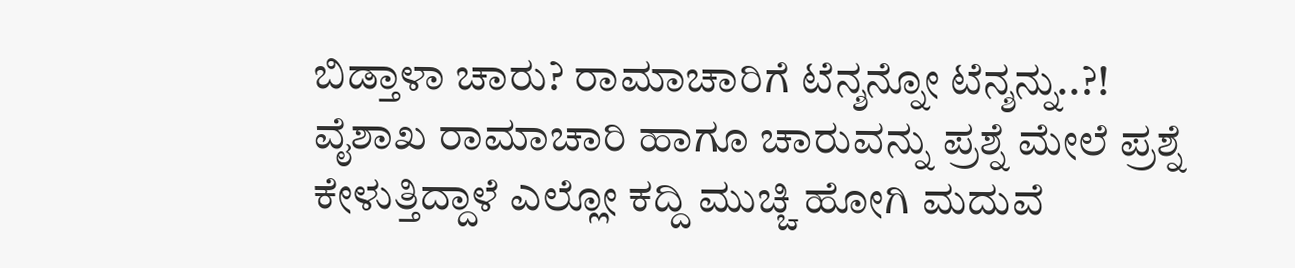ಬಿಡ್ತಾಳಾ ಚಾರು? ರಾಮಾಚಾರಿಗೆ ಟೆನ್ಶನ್ನೋ ಟೆನ್ಶನ್ನು..?!
ವೈಶಾಖ ರಾಮಾಚಾರಿ ಹಾಗೂ ಚಾರುವನ್ನು ಪ್ರಶ್ನೆ ಮೇಲೆ ಪ್ರಶ್ನೆ ಕೇಳುತ್ತಿದ್ದಾಳೆ ಎಲ್ಲೋ ಕದ್ದಿ ಮುಚ್ಚಿ ಹೋಗಿ ಮದುವೆ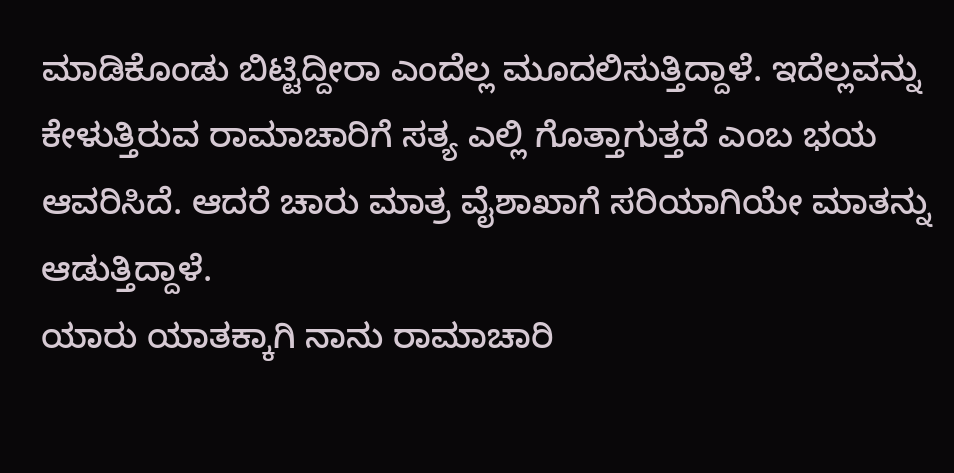ಮಾಡಿಕೊಂಡು ಬಿಟ್ಟಿದ್ದೀರಾ ಎಂದೆಲ್ಲ ಮೂದಲಿಸುತ್ತಿದ್ದಾಳೆ. ಇದೆಲ್ಲವನ್ನು ಕೇಳುತ್ತಿರುವ ರಾಮಾಚಾರಿಗೆ ಸತ್ಯ ಎಲ್ಲಿ ಗೊತ್ತಾಗುತ್ತದೆ ಎಂಬ ಭಯ ಆವರಿಸಿದೆ. ಆದರೆ ಚಾರು ಮಾತ್ರ ವೈಶಾಖಾಗೆ ಸರಿಯಾಗಿಯೇ ಮಾತನ್ನು ಆಡುತ್ತಿದ್ದಾಳೆ.
ಯಾರು ಯಾತಕ್ಕಾಗಿ ನಾನು ರಾಮಾಚಾರಿ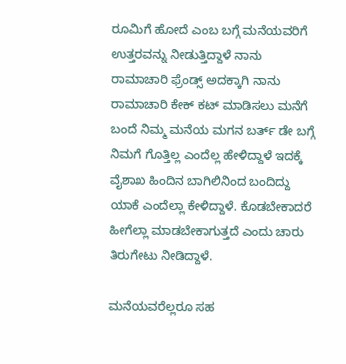ರೂಮಿಗೆ ಹೋದೆ ಎಂಬ ಬಗ್ಗೆ ಮನೆಯವರಿಗೆ ಉತ್ತರವನ್ನು ನೀಡುತ್ತಿದ್ದಾಳೆ ನಾನು ರಾಮಾಚಾರಿ ಫ್ರೆಂಡ್ಸ್ ಅದಕ್ಕಾಗಿ ನಾನು ರಾಮಾಚಾರಿ ಕೇಕ್ ಕಟ್ ಮಾಡಿಸಲು ಮನೆಗೆ ಬಂದೆ ನಿಮ್ಮ ಮನೆಯ ಮಗನ ಬರ್ತ್ ಡೇ ಬಗ್ಗೆ ನಿಮಗೆ ಗೊತ್ತಿಲ್ಲ ಎಂದೆಲ್ಲ ಹೇಳಿದ್ದಾಳೆ ಇದಕ್ಕೆ ವೈಶಾಖ ಹಿಂದಿನ ಬಾಗಿಲಿನಿಂದ ಬಂದಿದ್ದು ಯಾಕೆ ಎಂದೆಲ್ಲಾ ಕೇಳಿದ್ದಾಳೆ. ಕೊಡಬೇಕಾದರೆ ಹೀಗೆಲ್ಲಾ ಮಾಡಬೇಕಾಗುತ್ತದೆ ಎಂದು ಚಾರು ತಿರುಗೇಟು ನೀಡಿದ್ದಾಳೆ.

ಮನೆಯವರೆಲ್ಲರೂ ಸಹ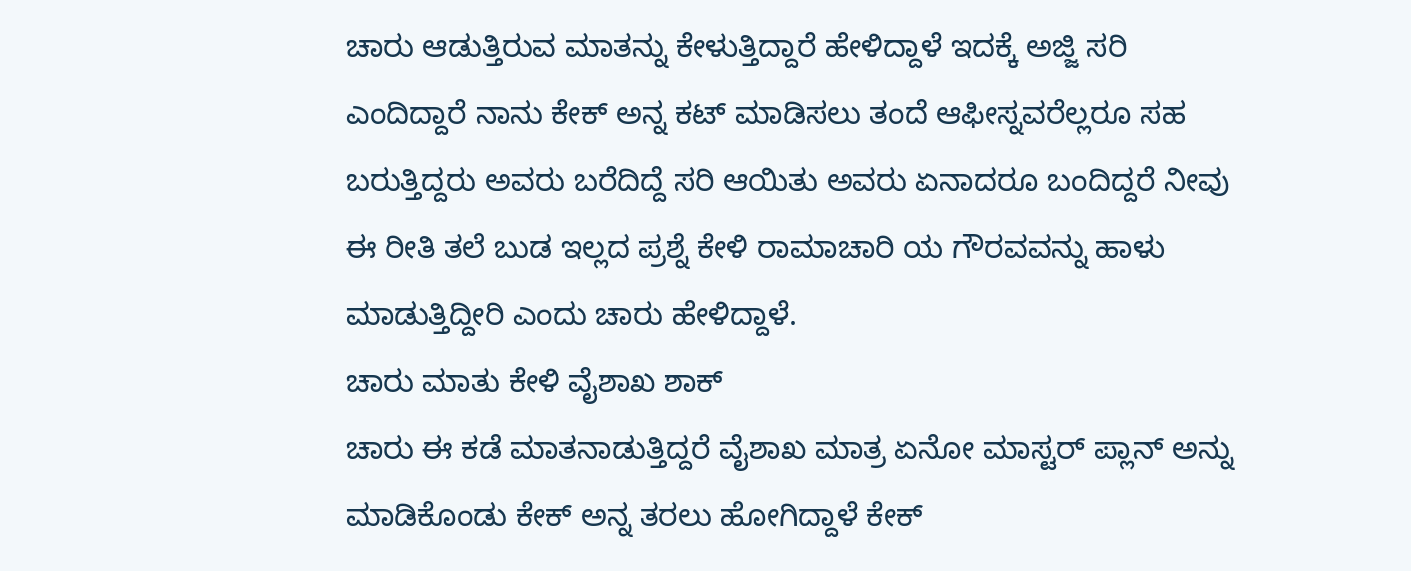ಚಾರು ಆಡುತ್ತಿರುವ ಮಾತನ್ನು ಕೇಳುತ್ತಿದ್ದಾರೆ ಹೇಳಿದ್ದಾಳೆ ಇದಕ್ಕೆ ಅಜ್ಜಿ ಸರಿ ಎಂದಿದ್ದಾರೆ ನಾನು ಕೇಕ್ ಅನ್ನ ಕಟ್ ಮಾಡಿಸಲು ತಂದೆ ಆಫೀಸ್ನವರೆಲ್ಲರೂ ಸಹ ಬರುತ್ತಿದ್ದರು ಅವರು ಬರೆದಿದ್ದೆ ಸರಿ ಆಯಿತು ಅವರು ಏನಾದರೂ ಬಂದಿದ್ದರೆ ನೀವು ಈ ರೀತಿ ತಲೆ ಬುಡ ಇಲ್ಲದ ಪ್ರಶ್ನೆ ಕೇಳಿ ರಾಮಾಚಾರಿ ಯ ಗೌರವವನ್ನು ಹಾಳು ಮಾಡುತ್ತಿದ್ದೀರಿ ಎಂದು ಚಾರು ಹೇಳಿದ್ದಾಳೆ.
ಚಾರು ಮಾತು ಕೇಳಿ ವೈಶಾಖ ಶಾಕ್
ಚಾರು ಈ ಕಡೆ ಮಾತನಾಡುತ್ತಿದ್ದರೆ ವೈಶಾಖ ಮಾತ್ರ ಏನೋ ಮಾಸ್ಟರ್ ಪ್ಲಾನ್ ಅನ್ನು ಮಾಡಿಕೊಂಡು ಕೇಕ್ ಅನ್ನ ತರಲು ಹೋಗಿದ್ದಾಳೆ ಕೇಕ್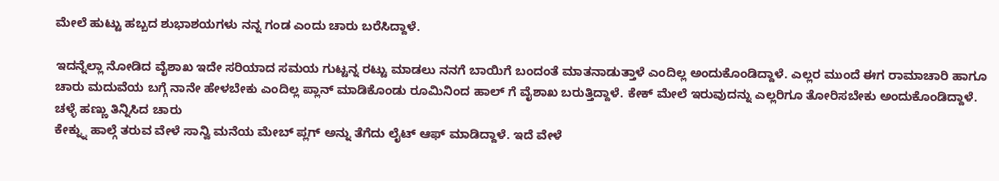ಮೇಲೆ ಹುಟ್ಟು ಹಬ್ಬದ ಶುಭಾಶಯಗಳು ನನ್ನ ಗಂಡ ಎಂದು ಚಾರು ಬರೆಸಿದ್ದಾಳೆ.

ಇದನ್ನೆಲ್ಲಾ ನೋಡಿದ ವೈಶಾಖ ಇದೇ ಸರಿಯಾದ ಸಮಯ ಗುಟ್ಟನ್ನ ರಟ್ಟು ಮಾಡಲು ನನಗೆ ಬಾಯಿಗೆ ಬಂದಂತೆ ಮಾತನಾಡುತ್ತಾಳೆ ಎಂದಿಲ್ಲ ಅಂದುಕೊಂಡಿದ್ದಾಳೆ. ಎಲ್ಲರ ಮುಂದೆ ಈಗ ರಾಮಾಚಾರಿ ಹಾಗೂ ಚಾರು ಮದುವೆಯ ಬಗ್ಗೆ ನಾನೇ ಹೇಳಬೇಕು ಎಂದಿಲ್ಲ ಪ್ಲಾನ್ ಮಾಡಿಕೊಂಡು ರೂಮಿನಿಂದ ಹಾಲ್ ಗೆ ವೈಶಾಖ ಬರುತ್ತಿದ್ದಾಳೆ. ಕೇಕ್ ಮೇಲೆ ಇರುವುದನ್ನು ಎಲ್ಲರಿಗೂ ತೋರಿಸಬೇಕು ಅಂದುಕೊಂಡಿದ್ದಾಳೆ.
ಚಳ್ಳೆ ಹಣ್ಣು ತಿನ್ನಿಸಿದ ಚಾರು
ಕೇಕ್ನ್ನು ಹಾಲ್ಗೆ ತರುವ ವೇಳೆ ಸಾನ್ವಿ ಮನೆಯ ಮೇಬ್ ಪ್ಲಗ್ ಅನ್ನು ತೆಗೆದು ಲೈಟ್ ಆಫ್ ಮಾಡಿದ್ದಾಳೆ. ಇದೆ ವೇಳೆ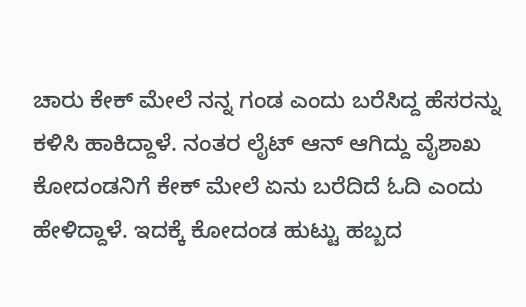ಚಾರು ಕೇಕ್ ಮೇಲೆ ನನ್ನ ಗಂಡ ಎಂದು ಬರೆಸಿದ್ದ ಹೆಸರನ್ನು ಕಳಿಸಿ ಹಾಕಿದ್ದಾಳೆ. ನಂತರ ಲೈಟ್ ಆನ್ ಆಗಿದ್ದು ವೈಶಾಖ ಕೋದಂಡನಿಗೆ ಕೇಕ್ ಮೇಲೆ ಏನು ಬರೆದಿದೆ ಓದಿ ಎಂದು ಹೇಳಿದ್ದಾಳೆ. ಇದಕ್ಕೆ ಕೋದಂಡ ಹುಟ್ಟು ಹಬ್ಬದ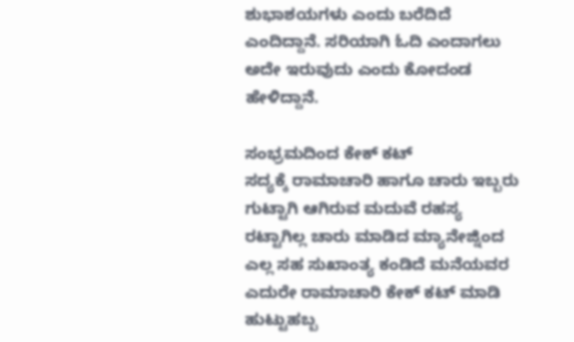ಶುಭಾಶಯಗಳು ಎಂದು ಬರೆದಿದೆ ಎಂದಿದ್ದಾನೆ. ಸರಿಯಾಗಿ ಓದಿ ಎಂದಾಗಲು ಅದೇ ಇರುವುದು ಎಂದು ಕೋದಂಡ ಹೇಳಿದ್ದಾನೆ.

ಸಂಭ್ರಮದಿಂದ ಕೇಕ್ ಕಟ್
ಸದ್ಯಕ್ಕೆ ರಾಮಾಚಾರಿ ಹಾಗೂ ಚಾರು ಇಬ್ಬರು ಗುಟ್ಟಾಗಿ ಆಗಿರುವ ಮದುವೆ ರಹಸ್ಯ ರಟ್ಟಾಗಿಲ್ಲ ಚಾರು ಮಾಡಿದ ಮ್ಯಾನೇಜ್ನಿಂದ ಎಲ್ಲ ಸಹ ಸುಖಾಂತ್ಯ ಕಂಡಿದೆ ಮನೆಯವರ ಎದುರೇ ರಾಮಾಚಾರಿ ಕೇಕ್ ಕಟ್ ಮಾಡಿ ಹುಟ್ಟುಹಬ್ಬ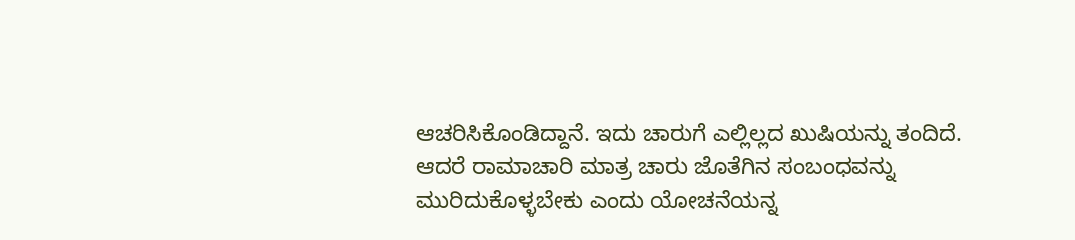ಆಚರಿಸಿಕೊಂಡಿದ್ದಾನೆ. ಇದು ಚಾರುಗೆ ಎಲ್ಲಿಲ್ಲದ ಖುಷಿಯನ್ನು ತಂದಿದೆ.
ಆದರೆ ರಾಮಾಚಾರಿ ಮಾತ್ರ ಚಾರು ಜೊತೆಗಿನ ಸಂಬಂಧವನ್ನು ಮುರಿದುಕೊಳ್ಳಬೇಕು ಎಂದು ಯೋಚನೆಯನ್ನ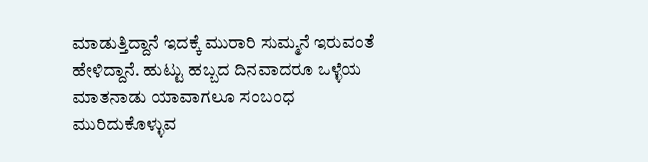ಮಾಡುತ್ತಿದ್ದಾನೆ ಇದಕ್ಕೆ ಮುರಾರಿ ಸುಮ್ಮನೆ ಇರುವಂತೆ ಹೇಳಿದ್ದಾನೆ. ಹುಟ್ಟು ಹಬ್ಬದ ದಿನವಾದರೂ ಒಳ್ಳೆಯ ಮಾತನಾಡು ಯಾವಾಗಲೂ ಸಂಬಂಧ ಮುರಿದುಕೊಳ್ಳುವ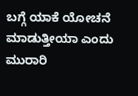ಬಗ್ಗೆ ಯಾಕೆ ಯೋಚನೆ ಮಾಡುತ್ತೀಯಾ ಎಂದು ಮುರಾರಿ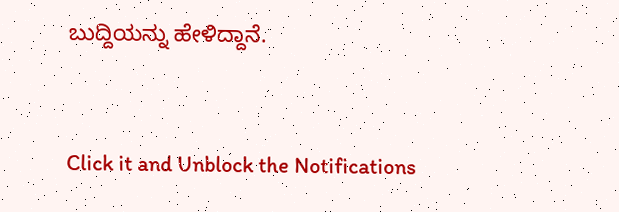ಬುದ್ದಿಯನ್ನು ಹೇಳಿದ್ದಾನೆ.


Click it and Unblock the Notifications